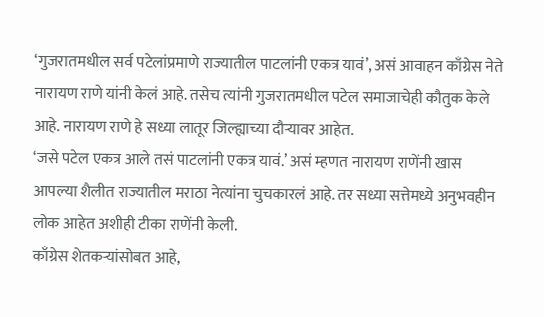‘गुजरातमधील सर्व पटेलांप्रमाणे राज्यातील पाटलांनी एकत्र यावं’, असं आवाहन काँग्रेस नेते नारायण राणे यांनी केलं आहे. तसेच त्यांनी गुजरातमधील पटेल समाजाचेही कौतुक केले आहे. नारायण राणे हे सध्या लातूर जिल्ह्याच्या दौऱ्यावर आहेत.
‘जसे पटेल एकत्र आले तसं पाटलांनी एकत्र यावं.’ असं म्हणत नारायण राणेंनी खास आपल्या शैलीत राज्यातील मराठा नेत्यांना चुचकारलं आहे. तर सध्या सत्तेमध्ये अनुभवहीन लोक आहेत अशीही टीका राणेंनी केली.
काँग्रेस शेतकऱ्यांसोबत आहे,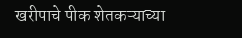खरीपाचे पीक शेतकऱ्याच्या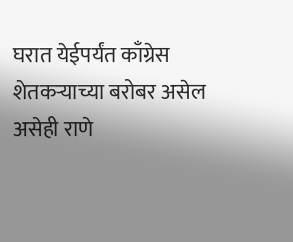घरात येईपर्यंत काँग्रेस शेतकऱ्याच्या बरोबर असेल असेही राणे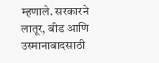म्हणाले. सरकारने लातूर, बीड आणि उस्मानाबादसाठी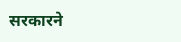सरकारने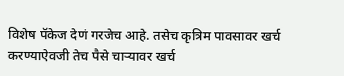विशेष पॅकेज देणं गरजेच आहे. तसेच कृत्रिम पावसावर खर्च करण्याऐवजी तेच पैसे चाऱ्यावर खर्च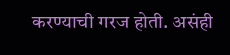करण्याची गरज होती. असंही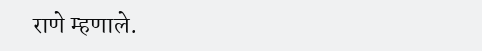राणे म्हणाले.